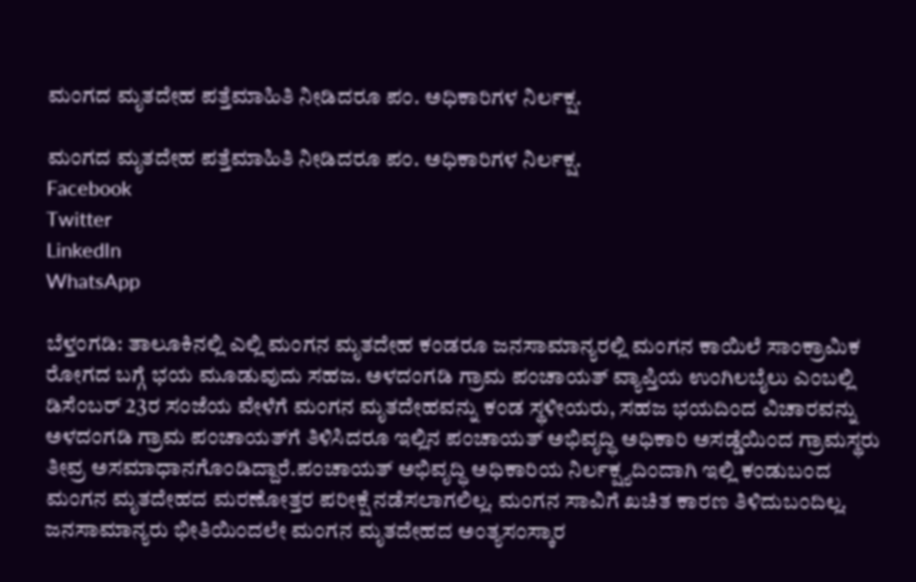ಮಂಗದ ಮೃತದೇಹ ಪತ್ತೆಮಾಹಿತಿ ನೀಡಿದರೂ ಪಂ. ಅಧಿಕಾರಿಗಳ ನಿರ್ಲಕ್ಷ.

ಮಂಗದ ಮೃತದೇಹ ಪತ್ತೆಮಾಹಿತಿ ನೀಡಿದರೂ ಪಂ. ಅಧಿಕಾರಿಗಳ ನಿರ್ಲಕ್ಷ.
Facebook
Twitter
LinkedIn
WhatsApp

ಬೆಳ್ತಂಗಡಿ: ತಾಲೂಕಿನಲ್ಲಿ ಎಲ್ಲಿ ಮಂಗನ ಮೃತದೇಹ ಕಂಡರೂ ಜನಸಾಮಾನ್ಯರಲ್ಲಿ ಮಂಗನ ಕಾಯಿಲೆ ಸಾಂಕ್ರಾಮಿಕ ರೋಗದ ಬಗ್ಗೆ ಭಯ ಮೂಡುವುದು ಸಹಜ. ಅಳದಂಗಡಿ ಗ್ರಾಮ ಪಂಚಾಯತ್ ವ್ಯಾಪ್ತಿಯ ಉಂಗಿಲಬೈಲು ಎಂಬಲ್ಲಿ ಡಿಸೆಂಬರ್ 23ರ ಸಂಜೆಯ ವೇಳೆಗೆ ಮಂಗನ ಮೃತದೇಹವನ್ನು ಕಂಡ ಸ್ಥಳೀಯರು, ಸಹಜ ಭಯದಿಂದ ವಿಚಾರವನ್ನು ಅಳದಂಗಡಿ ಗ್ರಾಮ ಪಂಚಾಯತ್‌ಗೆ ತಿಳಿಸಿದರೂ ಇಲ್ಲಿನ ಪಂಚಾಯತ್ ಅಭಿವೃದ್ಧಿ ಅಧಿಕಾರಿ ಅಸಡ್ಡೆಯಿಂದ ಗ್ರಾಮಸ್ಥರು ತೀವ್ರ ಅಸಮಾಧಾನಗೊಂಡಿದ್ದಾರೆ.ಪಂಚಾಯತ್ ಅಭಿವೃದ್ಧಿ ಅಧಿಕಾರಿಯ ನಿರ್ಲಕ್ಷ್ಯದಿಂದಾಗಿ ಇಲ್ಲಿ ಕಂಡುಬಂದ ಮಂಗನ ಮೃತದೇಹದ ಮರಣೋತ್ತರ ಪರೀಕ್ಷೆ ನಡೆಸಲಾಗಲಿಲ್ಲ. ಮಂಗನ ಸಾವಿಗೆ ಖಚಿತ ಕಾರಣ ತಿಳಿದುಬಂದಿಲ್ಲ. ಜನಸಾಮಾನ್ಯರು ಭೀತಿಯಿಂದಲೇ ಮಂಗನ ಮೃತದೇಹದ ಅಂತ್ಯಸಂಸ್ಕಾರ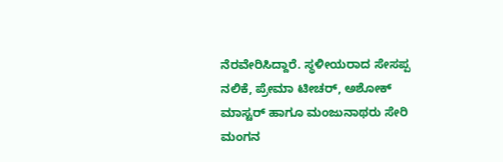ನೆರವೇರಿಸಿದ್ದಾರೆ. ಸ್ಥಳೀಯರಾದ ಸೇಸಪ್ಪ ನಲಿಕೆ, ಪ್ರೇಮಾ ಟೀಚರ್, ಅಶೋಕ್ ಮಾಸ್ಟರ್ ಹಾಗೂ ಮಂಜುನಾಥರು ಸೇರಿ ಮಂಗನ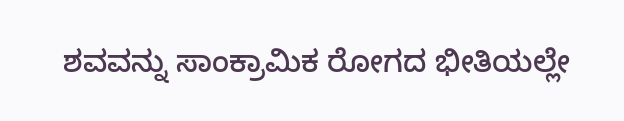ಶವವನ್ನು ಸಾಂಕ್ರಾಮಿಕ ರೋಗದ ಭೀತಿಯಲ್ಲೇ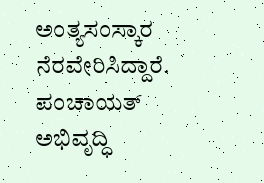ಅಂತ್ಯಸಂಸ್ಕಾರ ನೆರವೇರಿಸಿದ್ದಾರೆ. ಪಂಚಾಯತ್‌ ಅಭಿವೃದ್ಧಿ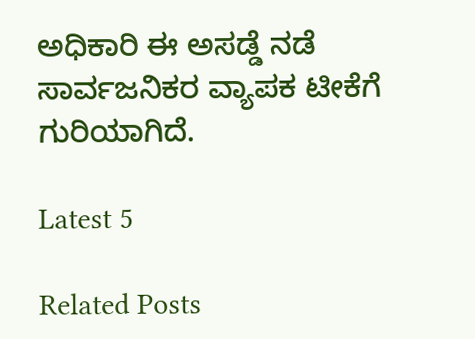ಅಧಿಕಾರಿ ಈ ಅಸಡ್ಡೆ ನಡೆ ಸಾರ್ವಜನಿಕರ ವ್ಯಾಪಕ ಟೀಕೆಗೆ ಗುರಿಯಾಗಿದೆ.

Latest 5

Related Posts